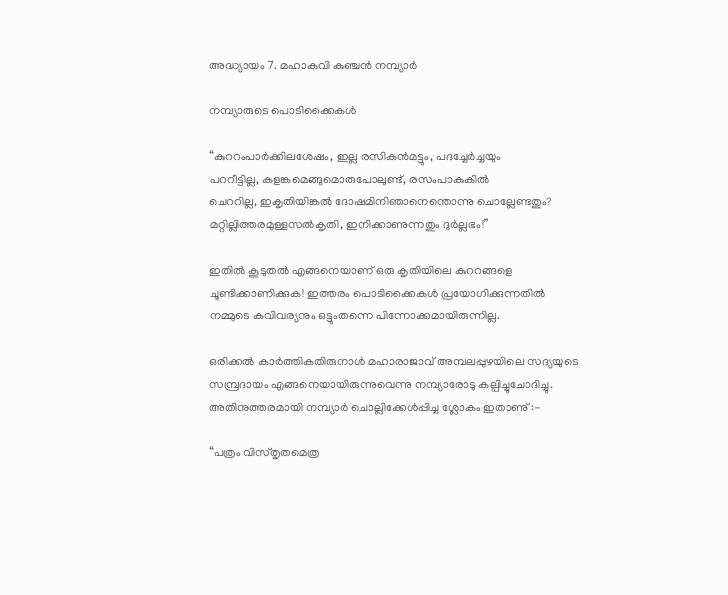അദ്ധ്യായം 7. മഹാകവി കുഞ്ചൻ നമ്പ്യാർ

നമ്പ്യാരുടെ പൊടിക്കൈകൾ

“കുററംപാർക്കിലശേഷം, ഇല്ല രസികൻമട്ടും, പദച്ചേർച്ചയും
പററീട്ടില്ല, കളങ്കമെങ്ങുമൊരുപോലുണ്ട്, രസംപാകുകിൽ
ചെററില്ല, ഇകൃതിയിങ്കൽ ദോഷമിനിഞാനെന്തൊന്നു ചൊല്ലേണ്ടതും?
മറ്റില്ലിത്തരമുള്ളസൽകൃതി, ഇനിക്കാണുന്നതും ദുർല്ലഭം!”

ഇതിൽ കൂടുതൽ എങ്ങനെയാണ് ഒരു കൃതിയിലെ കുററങ്ങളെ ചൂണ്ടിക്കാണിക്കുക! ഇത്തരം പൊടിക്കൈകൾ പ്രയോഗിക്കുന്നതിൽ നമ്മുടെ കവിവര്യനും ഒട്ടുംതന്നെ പിന്നോക്കമായിരുന്നില്ല.

ഒരിക്കൽ കാർത്തികതിരുനാൾ മഹാരാജാവ് അമ്പലപ്പുഴയിലെ സദ്യയുടെ സമ്പ്രദായം എങ്ങനെയായിരുന്നുവെന്നു നമ്പ്യാരോടു കല്പിച്ചുചോദിച്ചു. അതിനുത്തരമായി നമ്പ്യാർ ചൊല്ലിക്കേൾപ്പിച്ച ശ്ലോകം ഇതാണു് :-

“പത്രം വിസ്തൃതമെത്ര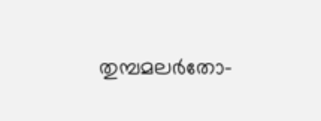തുമ്പമലർതോ-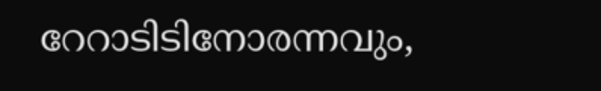റേറാടിടിനോരന്നവും,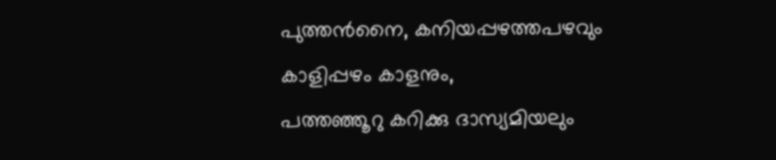പുത്തൻനൈ, കനിയപ്പഴത്തപഴവും
കാളിപ്പഴം കാളനും,
പത്തഞ്ഞൂറു കറിക്കു ദാസ്യമിയലും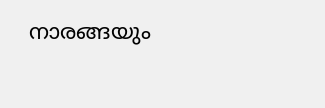നാരങ്ങയും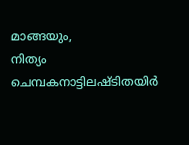മാങ്ങയും,
നിത്യം ചെമ്പകനാട്ടിലഷ്ടിതയിർ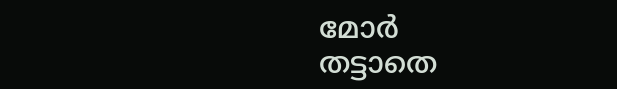മോർ
തട്ടാതെ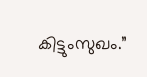കിട്ടുംസുഖം.”